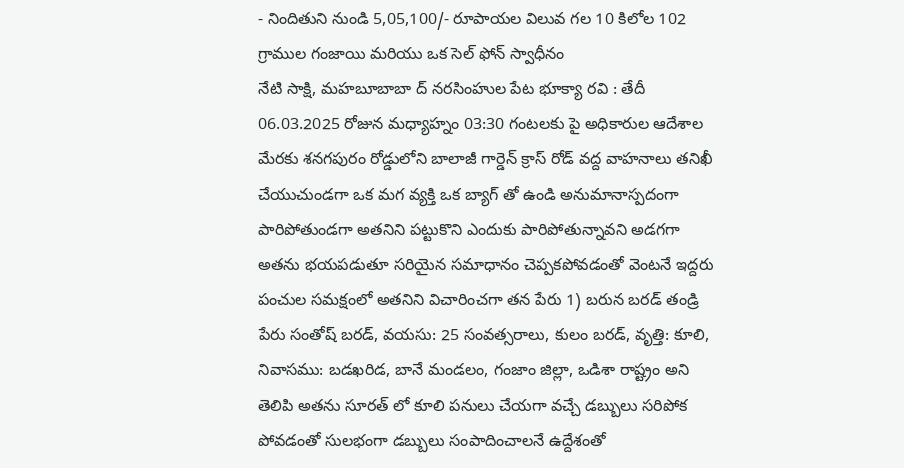- నిందితుని నుండి 5,05,100/- రూపాయల విలువ గల 10 కిలోల 102 గ్రాముల గంజాయి మరియు ఒక సెల్ ఫోన్ స్వాధీనం
నేటి సాక్షి, మహబూబాబా ద్ నరసింహుల పేట భూక్యా రవి : తేదీ 06.03.2025 రోజున మధ్యాహ్నం 03:30 గంటలకు పై అధికారుల ఆదేశాల మేరకు శనగపురం రోడ్డులోని బాలాజీ గార్డెన్ క్రాస్ రోడ్ వద్ద వాహనాలు తనిఖీ చేయుచుండగా ఒక మగ వ్యక్తి ఒక బ్యాగ్ తో ఉండి అనుమానాస్పదంగా పారిపోతుండగా అతనిని పట్టుకొని ఎందుకు పారిపోతున్నావని అడగగా అతను భయపడుతూ సరియైన సమాధానం చెప్పకపోవడంతో వెంటనే ఇద్దరు పంచుల సమక్షంలో అతనిని విచారించగా తన పేరు 1) బరున బరడ్ తండ్రి పేరు సంతోష్ బరడ్, వయసు: 25 సంవత్సరాలు, కులం బరడ్, వృత్తి: కూలి, నివాసము: బడఖరిడ, బానే మండలం, గంజాం జిల్లా, ఒడిశా రాష్ట్రం అని తెలిపి అతను సూరత్ లో కూలి పనులు చేయగా వచ్చే డబ్బులు సరిపోక పోవడంతో సులభంగా డబ్బులు సంపాదించాలనే ఉద్దేశంతో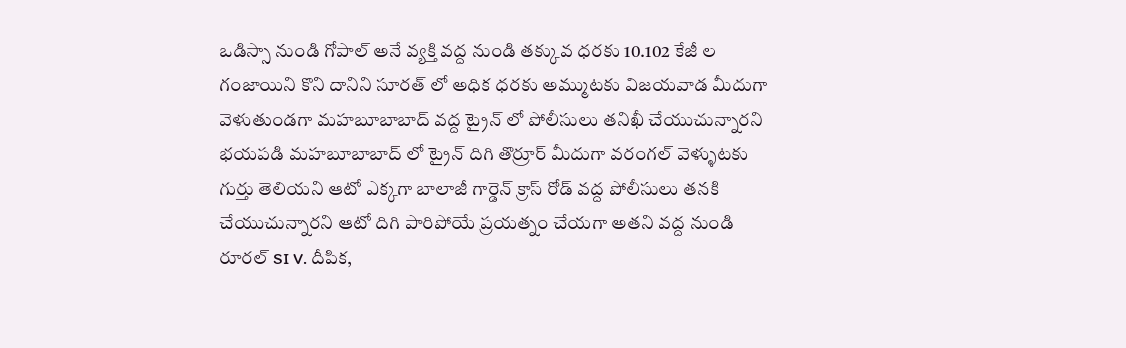ఒడిస్సా నుండి గోపాల్ అనే వ్యక్తి వద్ద నుండి తక్కువ ధరకు 10.102 కేజీ ల గంజాయిని కొని దానిని సూరత్ లో అధిక ధరకు అమ్ముటకు విజయవాడ మీదుగా వెళుతుండగా మహబూబాబాద్ వద్ద ట్రైన్ లో పోలీసులు తనిఖీ చేయుచున్నారని భయపడి మహబూబాబాద్ లో ట్రైన్ దిగి తొర్రూర్ మీదుగా వరంగల్ వెళ్ళుటకు గుర్తు తెలియని ఆటో ఎక్కగా బాలాజీ గార్డెన్ క్రాస్ రోడ్ వద్ద పోలీసులు తనకి చేయుచున్నారని ఆటో దిగి పారిపోయే ప్రయత్నం చేయగా అతని వద్ద నుండి రూరల్ SI V. దీపిక,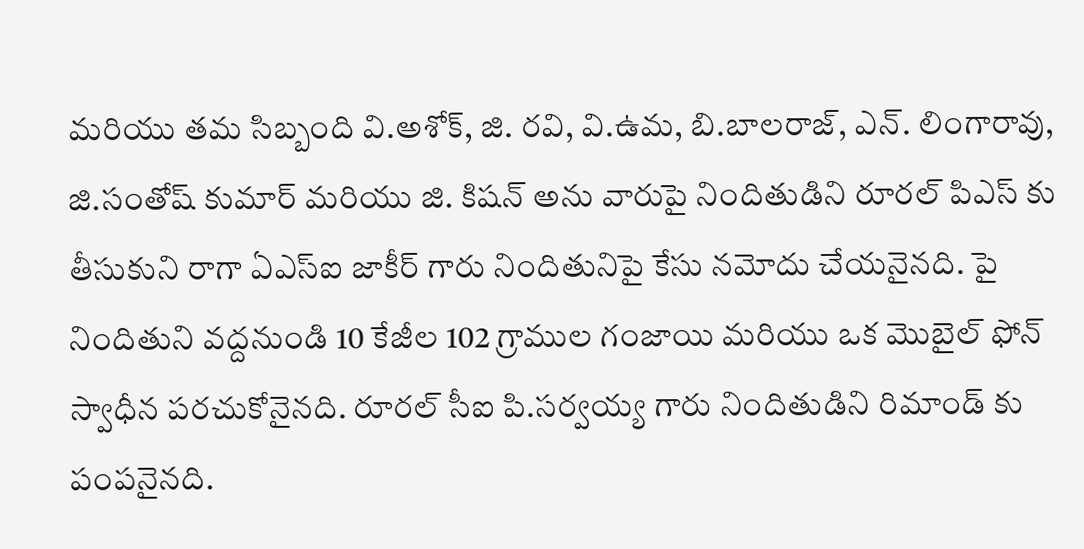మరియు తమ సిబ్బంది వి.అశోక్, జి. రవి, వి.ఉమ, బి.బాలరాజ్, ఎన్. లింగారావు, జి.సంతోష్ కుమార్ మరియు జి. కిషన్ అను వారుపై నిందితుడిని రూరల్ పిఎస్ కు తీసుకుని రాగా ఏఎస్ఐ జాకీర్ గారు నిందితునిపై కేసు నమోదు చేయనైనది. పై నిందితుని వద్దనుండి 10 కేజీల 102 గ్రాముల గంజాయి మరియు ఒక మొబైల్ ఫోన్ స్వాధీన పరచుకోనైనది. రూరల్ సీఐ పి.సర్వయ్య గారు నిందితుడిని రిమాండ్ కు పంపనైనది.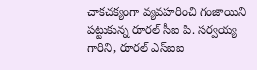చాకచక్యంగా వ్యవహరించి గంజాయిని పట్టుకున్న రూరల్ సీఐ పి. సర్వయ్య గారిని, రూరల్ ఎస్ఐఐ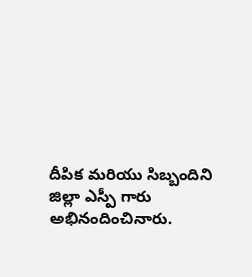దీపిక మరియు సిబ్బందిని జిల్లా ఎస్పీ గారు అభినందించినారు.